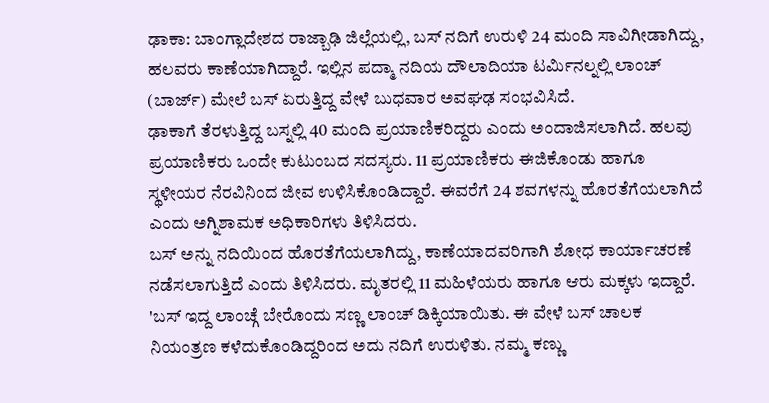ಢಾಕಾ: ಬಾಂಗ್ಲಾದೇಶದ ರಾಜ್ಬಾಢಿ ಜಿಲ್ಲೆಯಲ್ಲಿ, ಬಸ್ ನದಿಗೆ ಉರುಳಿ 24 ಮಂದಿ ಸಾವಿಗೀಡಾಗಿದ್ದು, ಹಲವರು ಕಾಣೆಯಾಗಿದ್ದಾರೆ. ಇಲ್ಲಿನ ಪದ್ಮಾ ನದಿಯ ದೌಲಾದಿಯಾ ಟರ್ಮಿನಲ್ನಲ್ಲಿ ಲಾಂಚ್ (ಬಾರ್ಜ್) ಮೇಲೆ ಬಸ್ ಏರುತ್ತಿದ್ದ ವೇಳೆ ಬುಧವಾರ ಅವಘಢ ಸಂಭವಿಸಿದೆ.
ಢಾಕಾಗೆ ತೆರಳುತ್ತಿದ್ದ ಬಸ್ನಲ್ಲಿ 40 ಮಂದಿ ಪ್ರಯಾಣಿಕರಿದ್ದರು ಎಂದು ಅಂದಾಜಿಸಲಾಗಿದೆ. ಹಲವು ಪ್ರಯಾಣಿಕರು ಒಂದೇ ಕುಟುಂಬದ ಸದಸ್ಯರು. 11 ಪ್ರಯಾಣಿಕರು ಈಜಿಕೊಂಡು ಹಾಗೂ ಸ್ಥಳೀಯರ ನೆರವಿನಿಂದ ಜೀವ ಉಳಿಸಿಕೊಂಡಿದ್ದಾರೆ. ಈವರೆಗೆ 24 ಶವಗಳನ್ನು ಹೊರತೆಗೆಯಲಾಗಿದೆ ಎಂದು ಅಗ್ನಿಶಾಮಕ ಅಧಿಕಾರಿಗಳು ತಿಳಿಸಿದರು.
ಬಸ್ ಅನ್ನು ನದಿಯಿಂದ ಹೊರತೆಗೆಯಲಾಗಿದ್ದು, ಕಾಣೆಯಾದವರಿಗಾಗಿ ಶೋಧ ಕಾರ್ಯಾಚರಣೆ ನಡೆಸಲಾಗುತ್ತಿದೆ ಎಂದು ತಿಳಿಸಿದರು. ಮೃತರಲ್ಲಿ 11 ಮಹಿಳೆಯರು ಹಾಗೂ ಆರು ಮಕ್ಕಳು ಇದ್ದಾರೆ.
'ಬಸ್ ಇದ್ದ ಲಾಂಚ್ಗೆ ಬೇರೊಂದು ಸಣ್ಣ ಲಾಂಚ್ ಡಿಕ್ಕಿಯಾಯಿತು. ಈ ವೇಳೆ ಬಸ್ ಚಾಲಕ ನಿಯಂತ್ರಣ ಕಳೆದುಕೊಂಡಿದ್ದರಿಂದ ಅದು ನದಿಗೆ ಉರುಳಿತು. ನಮ್ಮ ಕಣ್ಣು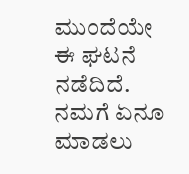ಮುಂದೆಯೇ ಈ ಘಟನೆ ನಡೆದಿದೆ. ನಮಗೆ ಏನೂ ಮಾಡಲು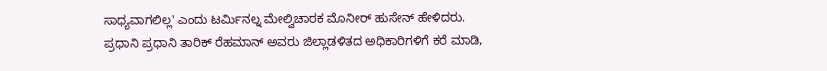ಸಾಧ್ಯವಾಗಲಿಲ್ಲ' ಎಂದು ಟರ್ಮಿನಲ್ನ ಮೇಲ್ವಿಚಾರಕ ಮೊನೀರ್ ಹುಸೇನ್ ಹೇಳಿದರು.
ಪ್ರಧಾನಿ ಪ್ರಧಾನಿ ತಾರಿಕ್ ರೆಹಮಾನ್ ಅವರು ಜಿಲ್ಲಾಡಳಿತದ ಅಧಿಕಾರಿಗಳಿಗೆ ಕರೆ ಮಾಡಿ,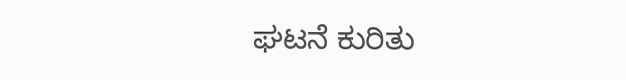ಘಟನೆ ಕುರಿತು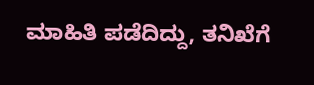ಮಾಹಿತಿ ಪಡೆದಿದ್ದು, ತನಿಖೆಗೆ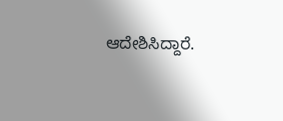ಆದೇಶಿಸಿದ್ದಾರೆ.